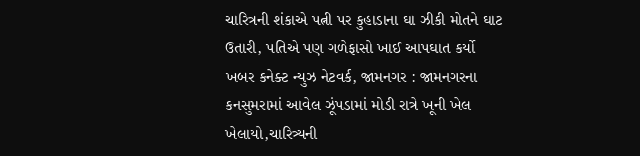ચારિત્રની શંકાએ પત્ની પર કુહાડાના ઘા ઝીકી મોતને ઘાટ ઉતારી, પતિએ પણ ગળેફાસો ખાઈ આપઘાત કર્યો
ખબર કનેક્ટ ન્યુઝ નેટવર્ક, જામનગર : જામનગરના કનસુમરામાં આવેલ ઝૂંપડામાં મોડી રાત્રે ખૂની ખેલ ખેલાયો,ચારિત્ર્યની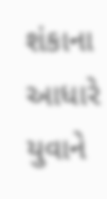શંકાના આધારે યુવાને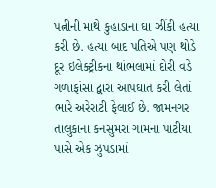પત્નીની માથે કુહાડાના ઘા ઝીંકી હત્યા કરી છે. હત્યા બાદ પતિએ પણ થોડે દૂર ઇલેક્ટ્રીકના થાંભલામાં દોરી વડે ગળાફાંસા દ્વારા આપઘાત કરી લેતાં ભારે અરેરાટી ફેલાઈ છે. જામનગર તાલુકાના કનસુમરા ગામના પાટીયા પાસે એક ઝુપડામાં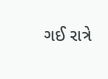ગઈ રાત્રે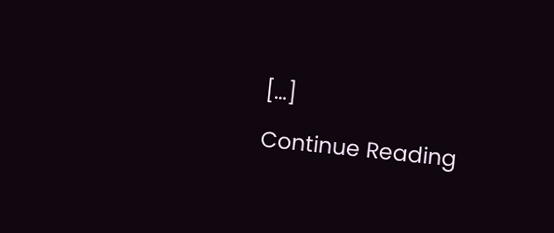[…]
Continue Reading